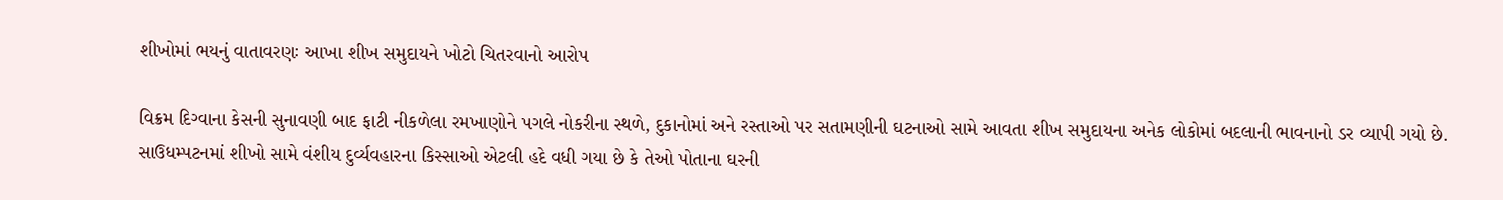શીખોમાં ભયનું વાતાવરણઃ આખા શીખ સમુદાયને ખોટો ચિતરવાનો આરોપ

વિક્રમ દિગ્વાના કેસની સુનાવણી બાદ ફાટી નીકળેલા રમખાણોને પગલે નોકરીના સ્થળે, દુકાનોમાં અને રસ્તાઓ પર સતામણીની ઘટનાઓ સામે આવતા શીખ સમુદાયના અનેક લોકોમાં બદલાની ભાવનાનો ડર વ્યાપી ગયો છે. સાઉધમ્પટનમાં શીખો સામે વંશીય દુર્વ્યવહારના કિસ્સાઓ એટલી હદે વધી ગયા છે કે તેઓ પોતાના ઘરની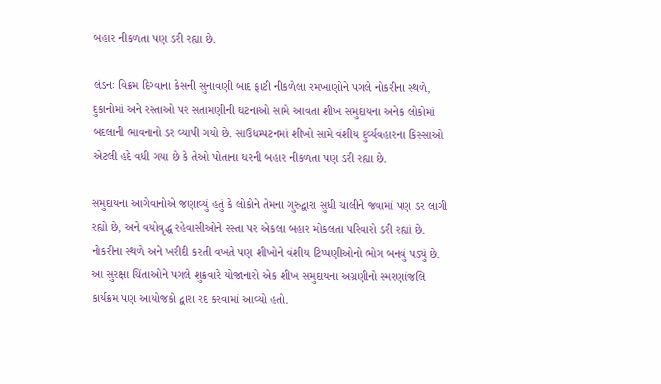બહાર નીકળતા પણ ડરી રહ્યા છે.

લંડનઃ વિક્રમ દિગ્વાના કેસની સુનાવણી બાદ ફાટી નીકળેલા રમખાણોને પગલે નોકરીના સ્થળે, દુકાનોમાં અને રસ્તાઓ પર સતામણીની ઘટનાઓ સામે આવતા શીખ સમુદાયના અનેક લોકોમાં બદલાની ભાવનાનો ડર વ્યાપી ગયો છે. સાઉધમ્પટનમાં શીખો સામે વંશીય દુર્વ્યવહારના કિસ્સાઓ એટલી હદે વધી ગયા છે કે તેઓ પોતાના ઘરની બહાર નીકળતા પણ ડરી રહ્યા છે.

સમુદાયના આગેવાનોએ જણાવ્યું હતું કે લોકોને તેમના ગુરુદ્વારા સુધી ચાલીને જવામાં પણ ડર લાગી રહ્યો છે, અને વયોવૃદ્ધ રહેવાસીઓને રસ્તા પર એકલા બહાર મોકલતા પરિવારો ડરી રહ્યાં છે. નોકરીના સ્થળે અને ખરીદી કરતી વખતે પણ શીખોને વંશીય ટિપ્પણીઓનો ભોગ બનવું પડ્યું છે. આ સુરક્ષા ચિંતાઓને પગલે શુક્રવારે યોજાનારો એક શીખ સમુદાયના અગ્રણીનો સ્મરણાંજલિ કાર્યક્રમ પણ આયોજકો દ્વારા રદ કરવામાં આવ્યો હતો.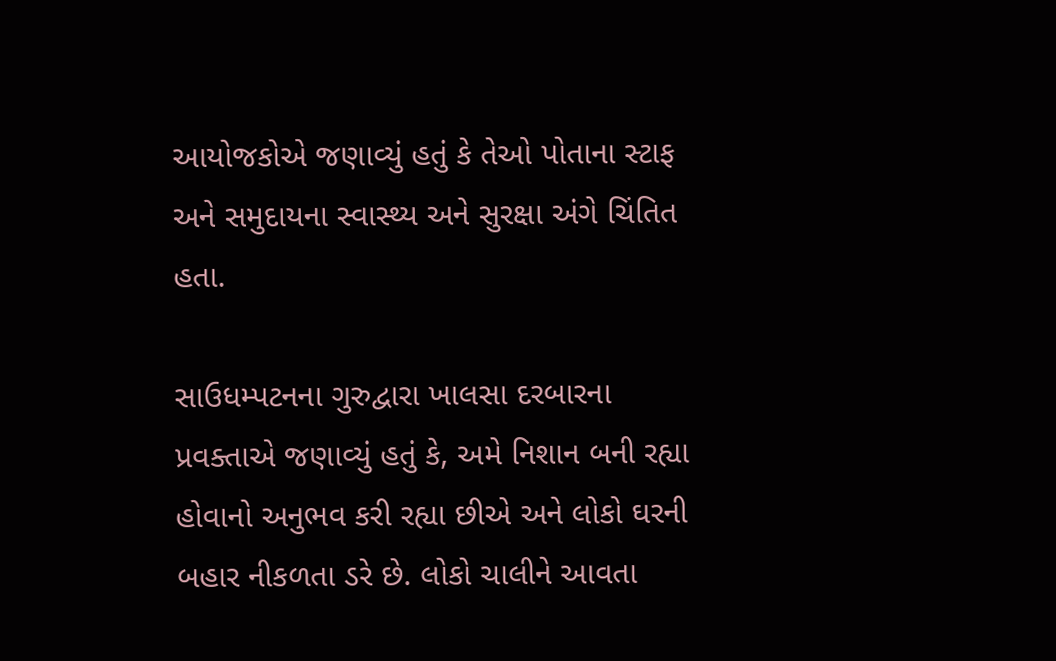આયોજકોએ જણાવ્યું હતું કે તેઓ પોતાના સ્ટાફ અને સમુદાયના સ્વાસ્થ્ય અને સુરક્ષા અંગે ચિંતિત હતા.

સાઉધમ્પટનના ગુરુદ્વારા ખાલસા દરબારના પ્રવક્તાએ જણાવ્યું હતું કે, અમે નિશાન બની રહ્યા હોવાનો અનુભવ કરી રહ્યા છીએ અને લોકો ઘરની બહાર નીકળતા ડરે છે. લોકો ચાલીને આવતા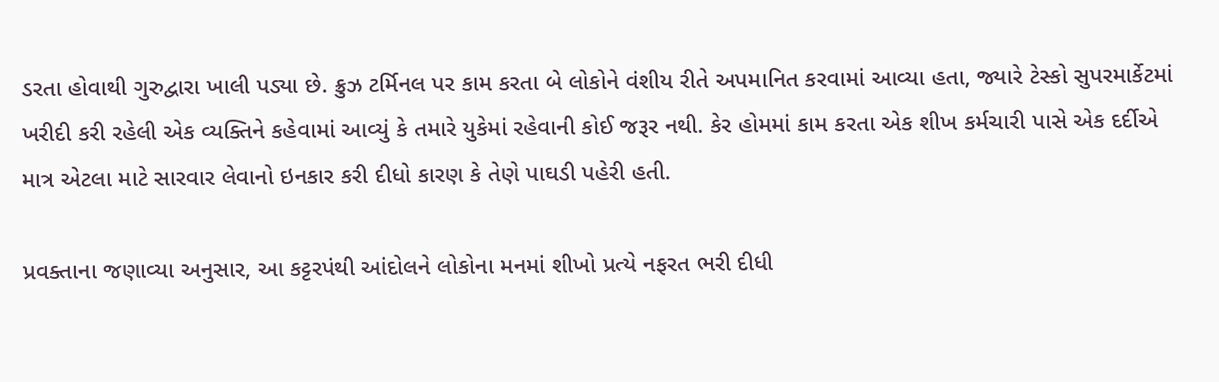ડરતા હોવાથી ગુરુદ્વારા ખાલી પડ્યા છે. ક્રુઝ ટર્મિનલ પર કામ કરતા બે લોકોને વંશીય રીતે અપમાનિત કરવામાં આવ્યા હતા, જ્યારે ટેસ્કો સુપરમાર્કેટમાં ખરીદી કરી રહેલી એક વ્યક્તિને કહેવામાં આવ્યું કે તમારે યુકેમાં રહેવાની કોઈ જરૂર નથી. કેર હોમમાં કામ કરતા એક શીખ કર્મચારી પાસે એક દર્દીએ માત્ર એટલા માટે સારવાર લેવાનો ઇનકાર કરી દીધો કારણ કે તેણે પાઘડી પહેરી હતી.

પ્રવક્તાના જણાવ્યા અનુસાર, આ કટ્ટરપંથી આંદોલને લોકોના મનમાં શીખો પ્રત્યે નફરત ભરી દીધી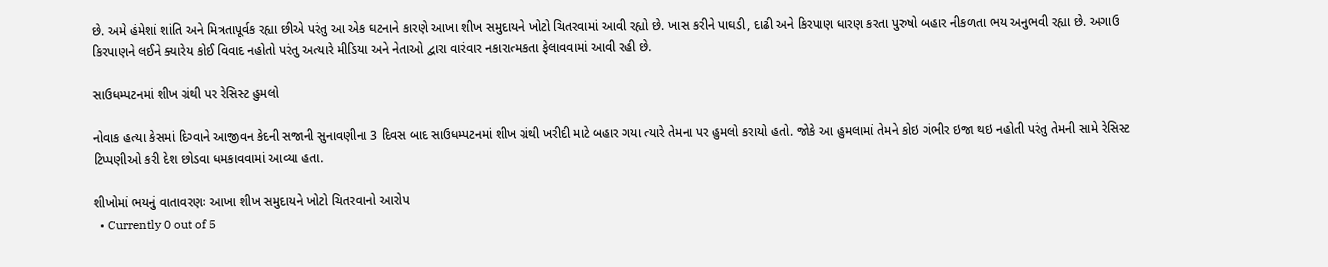છે. અમે હંમેશાં શાંતિ અને મિત્રતાપૂર્વક રહ્યા છીએ પરંતુ આ એક ઘટનાને કારણે આખા શીખ સમુદાયને ખોટો ચિતરવામાં આવી રહ્યો છે. ખાસ કરીને પાઘડી, દાઢી અને કિરપાણ ધારણ કરતા પુરુષો બહાર નીકળતા ભય અનુભવી રહ્યા છે. અગાઉ કિરપાણને લઈને ક્યારેય કોઈ વિવાદ નહોતો પરંતુ અત્યારે મીડિયા અને નેતાઓ દ્વારા વારંવાર નકારાત્મકતા ફેલાવવામાં આવી રહી છે.

સાઉધમ્પટનમાં શીખ ગ્રંથી પર રેસિસ્ટ હુમલો

નોવાક હત્યા કેસમાં દિગ્વાને આજીવન કેદની સજાની સુનાવણીના 3 દિવસ બાદ સાઉધમ્પટનમાં શીખ ગ્રંથી ખરીદી માટે બહાર ગયા ત્યારે તેમના પર હુમલો કરાયો હતો. જોકે આ હુમલામાં તેમને કોઇ ગંભીર ઇજા થઇ નહોતી પરંતુ તેમની સામે રેસિસ્ટ ટિપ્પણીઓ કરી દેશ છોડવા ધમકાવવામાં આવ્યા હતા.

શીખોમાં ભયનું વાતાવરણઃ આખા શીખ સમુદાયને ખોટો ચિતરવાનો આરોપ
  • Currently 0 out of 5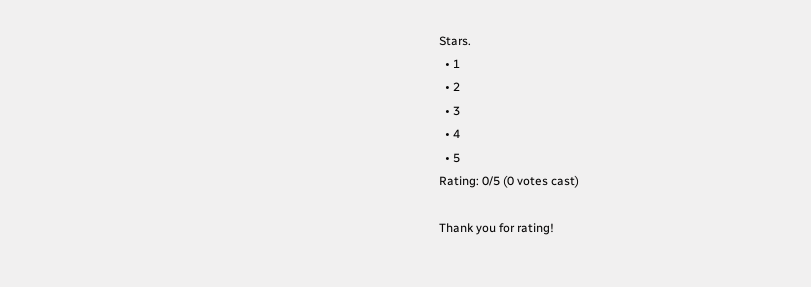Stars.
  • 1
  • 2
  • 3
  • 4
  • 5
Rating: 0/5 (0 votes cast)

Thank you for rating!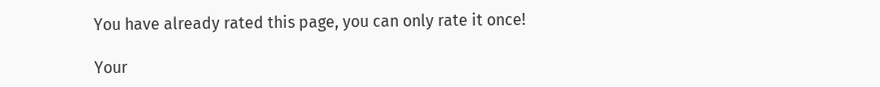You have already rated this page, you can only rate it once!

Your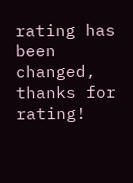rating has been changed, thanks for rating!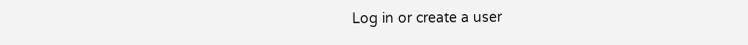Log in or create a user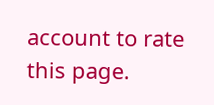account to rate this page.